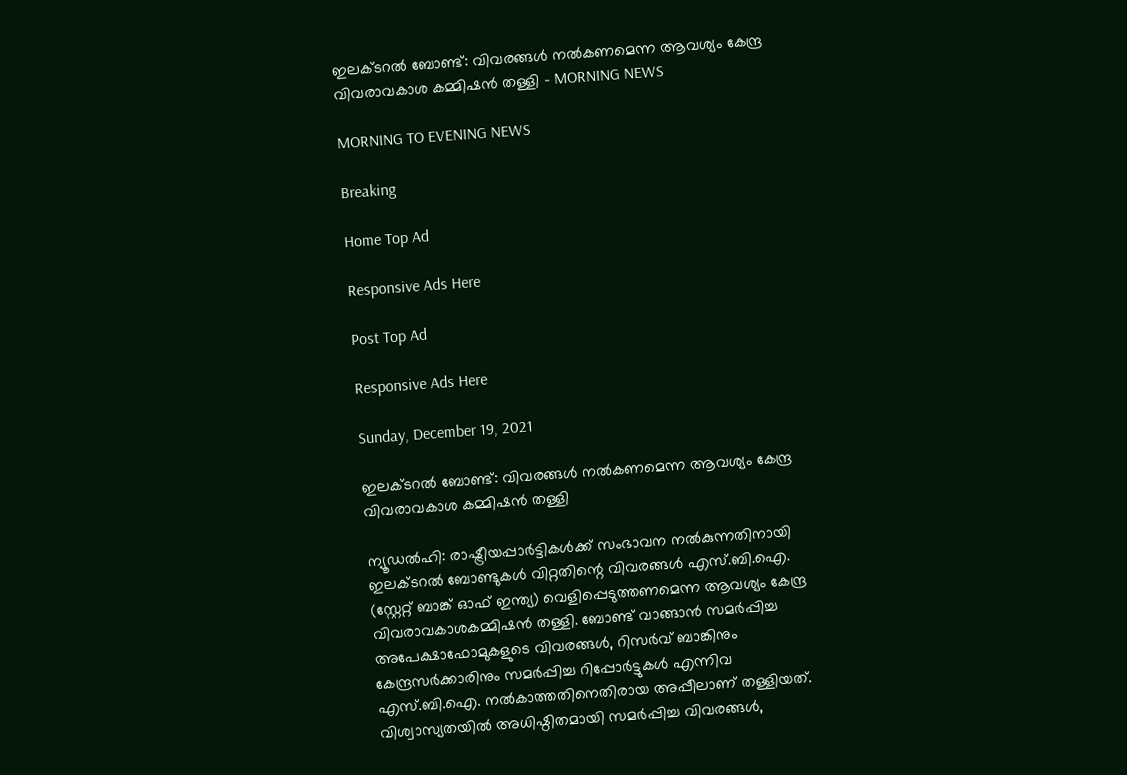ഇലക്ടറൽ ബോണ്ട്: വിവരങ്ങൾ നൽകണമെന്ന ആവശ്യം കേന്ദ്ര വിവരാവകാശ കമ്മിഷൻ തള്ളി - MORNING NEWS

MORNING TO EVENING NEWS

Breaking

Home Top Ad

Responsive Ads Here

Post Top Ad

Responsive Ads Here

Sunday, December 19, 2021

ഇലക്ടറൽ ബോണ്ട്: വിവരങ്ങൾ നൽകണമെന്ന ആവശ്യം കേന്ദ്ര വിവരാവകാശ കമ്മിഷൻ തള്ളി

ന്യൂഡൽഹി: രാഷ്ട്രീയപ്പാർട്ടികൾക്ക് സംഭാവന നൽകുന്നതിനായി ഇലക്ടറൽ ബോണ്ടുകൾ വിറ്റതിന്റെ വിവരങ്ങൾ എസ്.ബി.ഐ. (സ്റ്റേറ്റ് ബാങ്ക് ഓഫ് ഇന്ത്യ) വെളിപ്പെടുത്തണമെന്ന ആവശ്യം കേന്ദ്ര വിവരാവകാശകമ്മിഷൻ തള്ളി. ബോണ്ട് വാങ്ങാൻ സമർപ്പിച്ച അപേക്ഷാഫോമുകളുടെ വിവരങ്ങൾ, റിസർവ് ബാങ്കിനും കേന്ദ്രസർക്കാരിനും സമർപ്പിച്ച റിപ്പോർട്ടുകൾ എന്നിവ എസ്.ബി.ഐ. നൽകാത്തതിനെതിരായ അപ്പീലാണ് തള്ളിയത്. വിശ്വാസ്യതയിൽ അധിഷ്ഠിതമായി സമർപ്പിച്ച വിവരങ്ങൾ,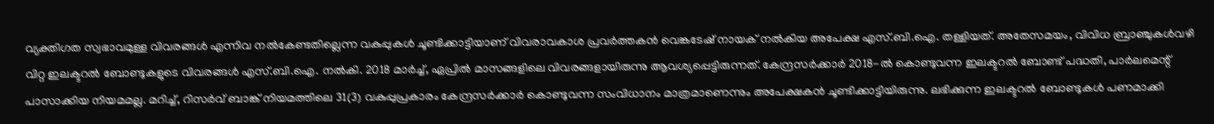വ്യക്തിഗത സ്വഭാവമുള്ള വിവരങ്ങൾ എന്നിവ നൽകേണ്ടതില്ലെന്ന വകുപ്പുകൾ ചൂണ്ടിക്കാട്ടിയാണ് വിവരാവകാശ പ്രവർത്തകൻ വെങ്കടേഷ് നായക് നൽകിയ അപേക്ഷ എസ്.ബി.ഐ. തള്ളിയത്. അതേസമയം, വിവിധ ബ്രാഞ്ചുകൾവഴി വിറ്റ ഇലക്ടറൽ ബോണ്ടുകളുടെ വിവരങ്ങൾ എസ്.ബി.ഐ. നൽകി. 2018 മാർച്ച്, ഏപ്രിൽ മാസങ്ങളിലെ വിവരങ്ങളായിരുന്നു ആവശ്യപ്പെട്ടിരുന്നത്. കേന്ദ്രസർക്കാർ 2018-ൽ കൊണ്ടുവന്ന ഇലക്ടറൽ ബോണ്ട് പദ്ധതി, പാർലമെന്റ് പാസാക്കിയ നിയമമല്ല. മറിച്ച്, റിസർവ് ബാങ്ക് നിയമത്തിലെ 31(3) വകുപ്പുപ്രകാരം കേന്ദ്രസർക്കാർ കൊണ്ടുവന്ന സംവിധാനം മാത്രമാണെന്നും അപേക്ഷകൻ ചൂണ്ടിക്കാട്ടിയിരുന്നു. ലഭിക്കുന്ന ഇലക്ടറൽ ബോണ്ടുകൾ പണമാക്കി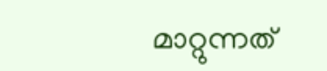മാറ്റുന്നത്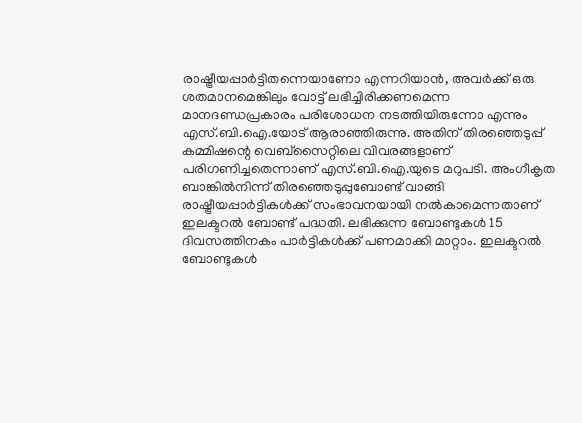രാഷ്ട്രീയപ്പാർട്ടിതന്നെയാണോ എന്നറിയാൻ, അവർക്ക് ഒരു ശതമാനമെങ്കിലും വോട്ട് ലഭിച്ചിരിക്കണമെന്ന മാനദണ്ഡപ്രകാരം പരിശോധന നടത്തിയിരുന്നോ എന്നും എസ്.ബി.ഐ.യോട് ആരാഞ്ഞിരുന്നു. അതിന് തിരഞ്ഞെടുപ്പ് കമ്മിഷന്റെ വെബ്സൈറ്റിലെ വിവരങ്ങളാണ് പരിഗണിച്ചതെന്നാണ് എസ്.ബി.ഐ.യുടെ മറുപടി. അംഗീകൃത ബാങ്കിൽനിന്ന് തിരഞ്ഞെടുപ്പുബോണ്ട് വാങ്ങി രാഷ്ട്രീയപ്പാർട്ടികൾക്ക് സംഭാവനയായി നൽകാമെന്നതാണ് ഇലക്ടറൽ ബോണ്ട് പദ്ധതി. ലഭിക്കുന്ന ബോണ്ടുകൾ 15 ദിവസത്തിനകം പാർട്ടികൾക്ക് പണമാക്കി മാറ്റാം. ഇലക്ടറൽ ബോണ്ടുകൾ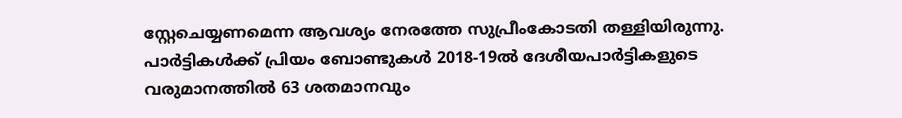സ്റ്റേചെയ്യണമെന്ന ആവശ്യം നേരത്തേ സുപ്രീംകോടതി തള്ളിയിരുന്നു. പാർട്ടികൾക്ക് പ്രിയം ബോണ്ടുകൾ 2018-19ൽ ദേശീയപാർട്ടികളുടെ വരുമാനത്തിൽ 63 ശതമാനവും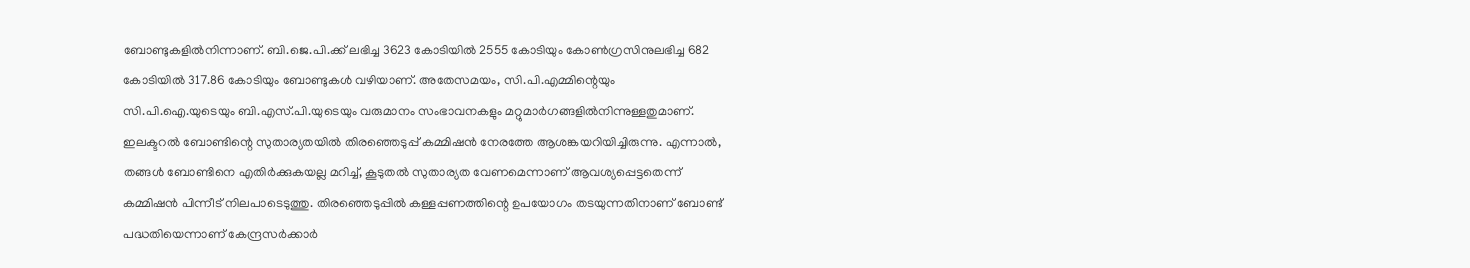ബോണ്ടുകളിൽനിന്നാണ്. ബി.ജെ.പി.ക്ക് ലഭിച്ച 3623 കോടിയിൽ 2555 കോടിയും കോൺഗ്രസിനുലഭിച്ച 682 കോടിയിൽ 317.86 കോടിയും ബോണ്ടുകൾ വഴിയാണ്. അതേസമയം, സി.പി.എമ്മിന്റെയും സി.പി.ഐ.യുടെയും ബി.എസ്.പി.യുടെയും വരുമാനം സംഭാവനകളും മറ്റുമാർഗങ്ങളിൽനിന്നുള്ളതുമാണ്. ഇലക്ടറൽ ബോണ്ടിന്റെ സുതാര്യതയിൽ തിരഞ്ഞെടുപ്പ് കമ്മിഷൻ നേരത്തേ ആശങ്കയറിയിച്ചിരുന്നു. എന്നാൽ, തങ്ങൾ ബോണ്ടിനെ എതിർക്കുകയല്ല മറിച്ച്, കൂടുതൽ സുതാര്യത വേണമെന്നാണ് ആവശ്യപ്പെട്ടതെന്ന് കമ്മിഷൻ പിന്നീട് നിലപാടെടുത്തു. തിരഞ്ഞെടുപ്പിൽ കള്ളപ്പണത്തിന്റെ ഉപയോഗം തടയുന്നതിനാണ് ബോണ്ട് പദ്ധതിയെന്നാണ് കേന്ദ്രസർക്കാർ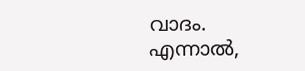വാദം. എന്നാൽ,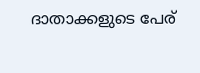ദാതാക്കളുടെ പേര്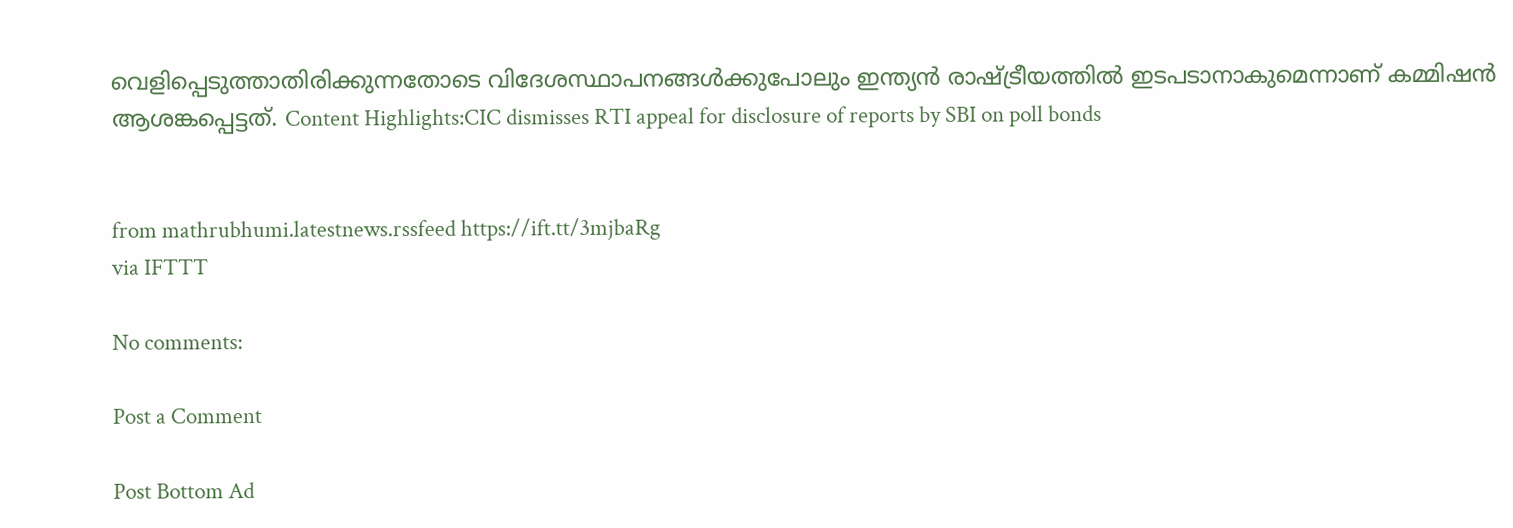വെളിപ്പെടുത്താതിരിക്കുന്നതോടെ വിദേശസ്ഥാപനങ്ങൾക്കുപോലും ഇന്ത്യൻ രാഷ്ട്രീയത്തിൽ ഇടപടാനാകുമെന്നാണ് കമ്മിഷൻ ആശങ്കപ്പെട്ടത്. Content Highlights:CIC dismisses RTI appeal for disclosure of reports by SBI on poll bonds


from mathrubhumi.latestnews.rssfeed https://ift.tt/3mjbaRg
via IFTTT

No comments:

Post a Comment

Post Bottom Ad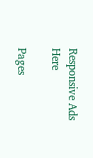Responsive Ads Here

Pages